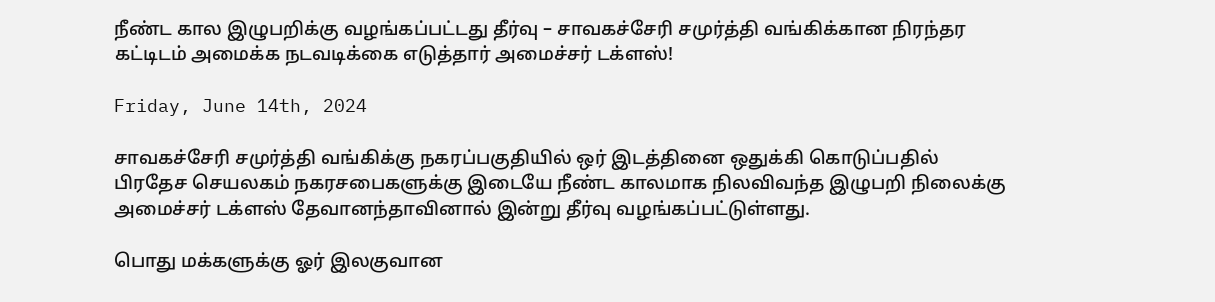நீண்ட கால இழுபறிக்கு வழங்கப்பட்டது தீர்வு – சாவகச்சேரி சமுர்த்தி வங்கிக்கான நிரந்தர கட்டிடம் அமைக்க நடவடிக்கை எடுத்தார் அமைச்சர் டக்ளஸ்!

Friday, June 14th, 2024

சாவகச்சேரி சமுர்த்தி வங்கிக்கு நகரப்பகுதியில் ஒர் இடத்தினை ஒதுக்கி கொடுப்பதில்  பிரதேச செயலகம் நகரசபைகளுக்கு இடையே நீண்ட காலமாக நிலவிவந்த இழுபறி நிலைக்கு அமைச்சர் டக்ளஸ் தேவானந்தாவினால் இன்று தீர்வு வழங்கப்பட்டுள்ளது.

பொது மக்களுக்கு ஓர் இலகுவான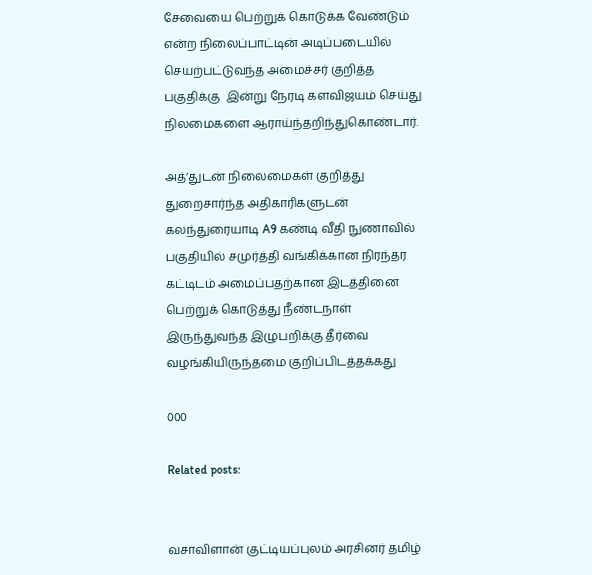சேவையை பெற்றுக் கொடுக்க வேண்டும் என்ற நிலைப்பாட்டின் அடிப்படையில் செயற்பட்டுவந்த அமைச்சர் குறித்த பகுதிக்கு  இன்று நேரடி களவிஜயம் செய்து நிலமைகளை ஆராய்ந்தறிந்துகொண்டார்.

அத்’துடன் நிலைமைகள் குறித்து துறைசார்ந்த அதிகாரிகளுடன் கலந்துரையாடி A9 கண்டி வீதி நுணாவில் பகுதியில் சமுர்த்தி வங்கிக்கான நிரந்தர கட்டிடம் அமைப்பதற்கான இடத்தினை பெற்றுக் கொடுத்து நீண்டநாள் இருந்துவந்த இழுபறிக்கு தீர்வை வழங்கியிருந்தமை குறிப்பிடத்தக்கது

000

Related posts:


வசாவிளான் குட்டியப்புலம் அரசினர் தமிழ்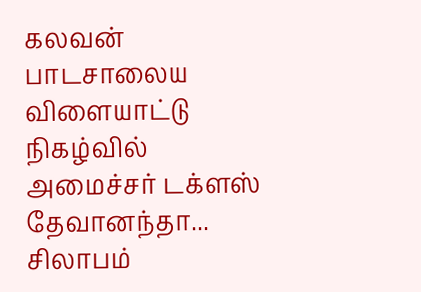கலவன் பாடசாலைய விளையாட்டு நிகழ்வில் அமைச்சர் டக்ளஸ் தேவானந்தா...
சிலாபம்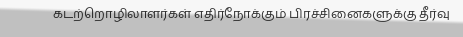கடற்றொழிலாளர்கள் எதிர்நோக்கும் பிரச்சினைகளுக்கு தீர்வு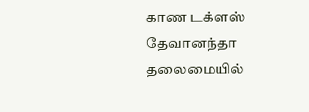காண டக்ளஸ் தேவானந்தா தலைமையில்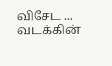விசேட ...
வடக்கின்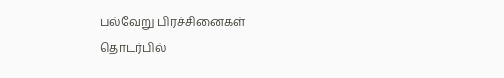பல்வேறு பிரச்சினைகள் தொடர்பில்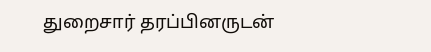துறைசார் தரப்பினருடன்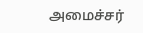அமைச்சர்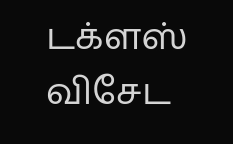டக்ளஸ் விசேட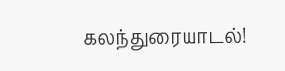கலந்துரையாடல்!